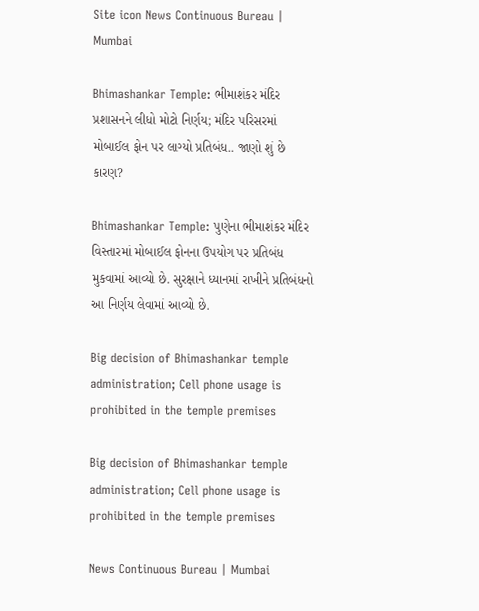Site icon News Continuous Bureau | Mumbai

Bhimashankar Temple: ભીમાશંકર મંદિર પ્રશાસનને લીધો મોટો નિર્ણય; મંદિર પરિસરમાં મોબાઈલ ફોન પર લાગ્યો પ્રતિબંધ.. જાણો શું છે કારણ?

Bhimashankar Temple: પુણેના ભીમાશંકર મંદિર વિસ્તારમાં મોબાઈલ ફોનના ઉપયોગ પર પ્રતિબંધ મુકવામાં આવ્યો છે. સુરક્ષાને ધ્યાનમાં રાખીને પ્રતિબંધનો આ નિર્ણય લેવામાં આવ્યો છે.

Big decision of Bhimashankar temple administration; Cell phone usage is prohibited in the temple premises

Big decision of Bhimashankar temple administration; Cell phone usage is prohibited in the temple premises

News Continuous Bureau | Mumbai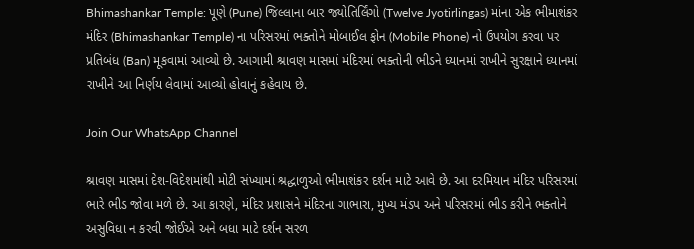Bhimashankar Temple: પૂણે (Pune) જિલ્લાના બાર જ્યોતિર્લિંગો (Twelve Jyotirlingas) માંના એક ભીમાશંકર મંદિર (Bhimashankar Temple) ના પરિસરમાં ભક્તોને મોબાઈલ ફોન (Mobile Phone) નો ઉપયોગ કરવા પર પ્રતિબંધ (Ban) મૂકવામાં આવ્યો છે. આગામી શ્રાવણ માસમાં મંદિરમાં ભક્તોની ભીડને ધ્યાનમાં રાખીને સુરક્ષાને ધ્યાનમાં રાખીને આ નિર્ણય લેવામાં આવ્યો હોવાનું કહેવાય છે.

Join Our WhatsApp Channel

શ્રાવણ માસમાં દેશ-વિદેશમાંથી મોટી સંખ્યામાં શ્રદ્ધાળુઓ ભીમાશંકર દર્શન માટે આવે છે. આ દરમિયાન મંદિર પરિસરમાં ભારે ભીડ જોવા મળે છે. આ કારણે, મંદિર પ્રશાસને મંદિરના ગાભારા, મુખ્ય મંડપ અને પરિસરમાં ભીડ કરીને ભક્તોને અસુવિધા ન કરવી જોઈએ અને બધા માટે દર્શન સરળ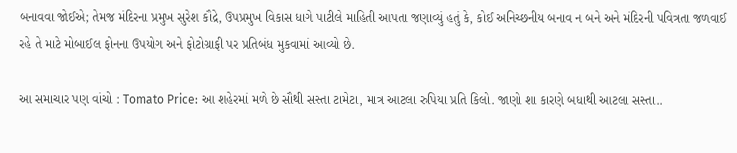બનાવવા જોઈએ; તેમજ મંદિરના પ્રમુખ સુરેશ કૌદ્રે, ઉપપ્રમુખ વિકાસ ધાગે પાટીલે માહિતી આપતા જણાવ્યું હતું કે, કોઈ અનિચ્છનીય બનાવ ન બને અને મંદિરની પવિત્રતા જળવાઈ રહે તે માટે મોબાઈલ ફોનના ઉપયોગ અને ફોટોગ્રાફી પર પ્રતિબંધ મુકવામાં આવ્યો છે.

આ સમાચાર પણ વાંચો : Tomato Price: આ શહેરમાં મળે છે સૌથી સસ્તા ટામેટા, માત્ર આટલા રુપિયા પ્રતિ કિલો. જાણો શા કારણે બધાથી આટલા સસ્તા..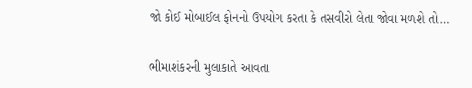જો કોઈ મોબાઈલ ફોનનો ઉપયોગ કરતા કે તસવીરો લેતા જોવા મળશે તો…

ભીમાશંકરની મુલાકાતે આવતા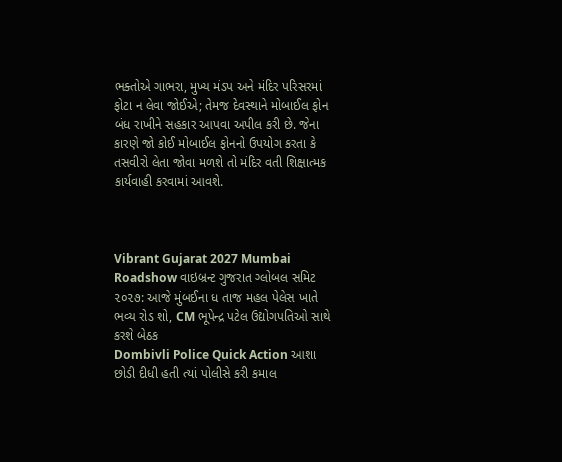ભક્તોએ ગાભરા, મુખ્ય મંડપ અને મંદિર પરિસરમાં ફોટા ન લેવા જોઈએ; તેમજ દેવસ્થાને મોબાઈલ ફોન બંધ રાખીને સહકાર આપવા અપીલ કરી છે. જેના કારણે જો કોઈ મોબાઈલ ફોનનો ઉપયોગ કરતા કે તસવીરો લેતા જોવા મળશે તો મંદિર વતી શિક્ષાત્મક કાર્યવાહી કરવામાં આવશે.



Vibrant Gujarat 2027 Mumbai Roadshow વાઇબ્રન્ટ ગુજરાત ગ્લોબલ સમિટ ૨૦૨૭: આજે મુંબઈના ધ તાજ મહલ પેલેસ ખાતે ભવ્ય રોડ શો, CM ભૂપેન્દ્ર પટેલ ઉદ્યોગપતિઓ સાથે કરશે બેઠક
Dombivli Police Quick Action આશા છોડી દીધી હતી ત્યાં પોલીસે કરી કમાલ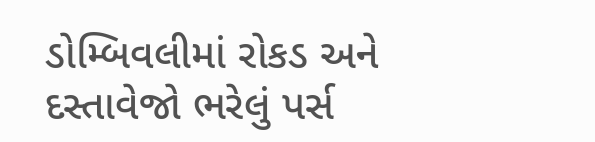ડોમ્બિવલીમાં રોકડ અને દસ્તાવેજો ભરેલું પર્સ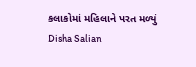કલાકોમાં મહિલાને પરત મળ્યું
Disha Salian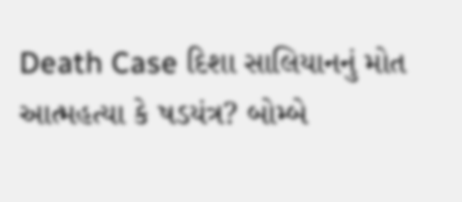Death Case દિશા સાલિયાનનું મોત આત્મહત્યા કે ષડયંત્ર? બોમ્બે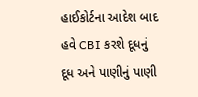હાઈકોર્ટના આદેશ બાદ હવે CBI કરશે દૂધનું દૂધ અને પાણીનું પાણી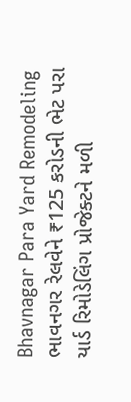Bhavnagar Para Yard Remodeling ભાવનગર રેલવેને ₹125 કરોડની ભેટ પરા યાર્ડ રિમોડેલિંગ પ્રોજેક્ટને મળી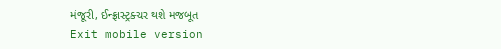મંજૂરી, ઈન્ફ્રાસ્ટ્રક્ચર થશે મજબૂત
Exit mobile version